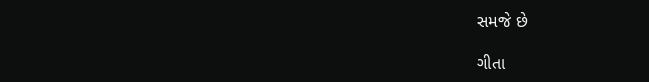સમજે છે

ગીતા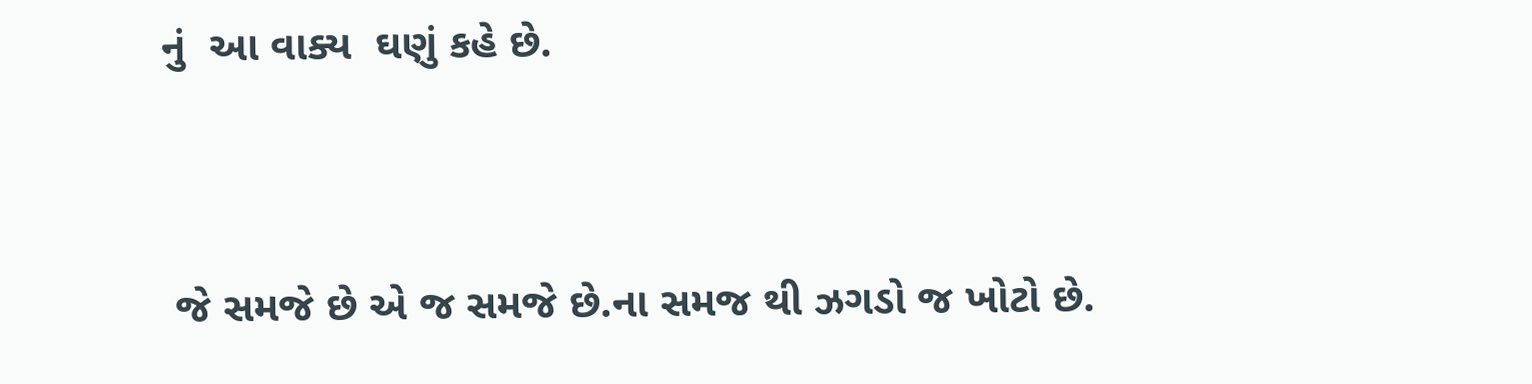નું  આ વાક્ય  ઘણું કહે છે.


 જે સમજે છે એ જ સમજે છે.ના સમજ થી ઝગડો જ ખોટો છે.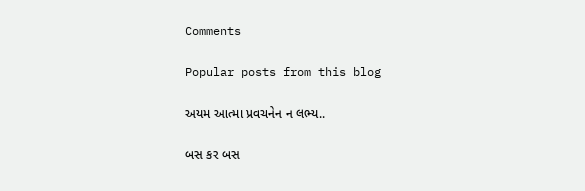Comments

Popular posts from this blog

અયમ આત્મા પ્રવચનેન ન લભ્ય..

બસ કર બસ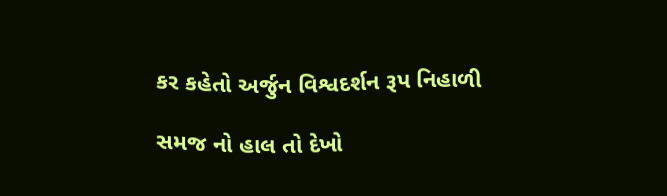કર કહેતો અર્જુન વિશ્વદર્શન રૂપ નિહાળી

સમજ નો હાલ તો દેખો